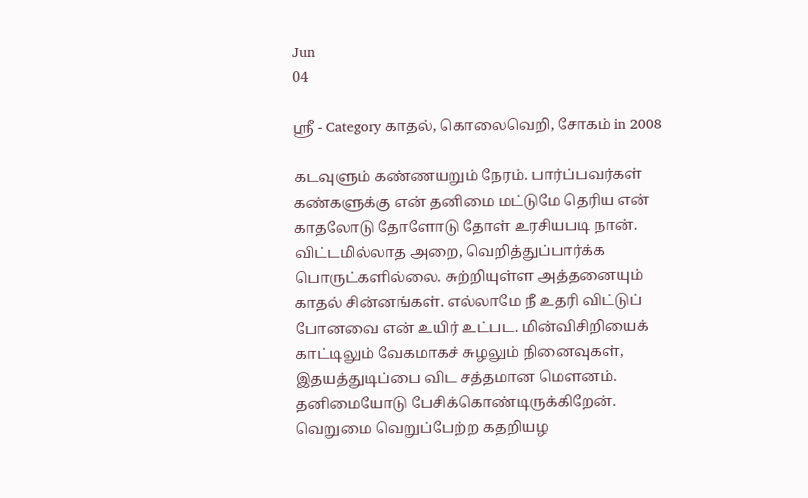Jun
04

ஸ்ரீ - Category காதல், கொலைவெறி, சோகம் in 2008

கடவுளும் கண்ணயறும் நேரம். பார்ப்பவர்கள் கண்களுக்கு என் தனிமை மட்டுமே தெரிய என் காதலோடு தோளோடு தோள் உரசியபடி நான். விட்டமில்லாத அறை, வெறித்துப்பார்க்க பொருட்களில்லை. சுற்றியுள்ள அத்தனையும் காதல் சின்னங்கள். எல்லாமே நீ உதரி விட்டுப் போனவை என் உயிர் உட்பட. மின்விசிறியைக் காட்டிலும் வேகமாகச் சுழலும் நினைவுகள், இதயத்துடிப்பை விட சத்தமான மெளனம். தனிமையோடு பேசிக்கொண்டிருக்கிறேன். வெறுமை வெறுப்பேற்ற கதறியழ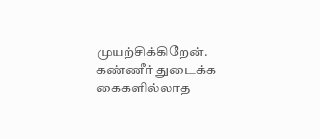முயற்சிக்கிறேன். கண்ணீர் துடைக்க கைகளில்லாத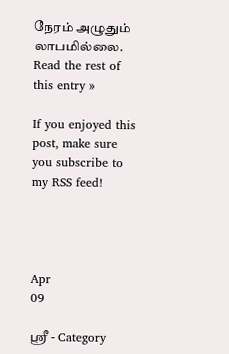நேரம் அழுதும் லாபமில்லை.
Read the rest of this entry »

If you enjoyed this post, make sure you subscribe to my RSS feed!




Apr
09

ஸ்ரீ - Category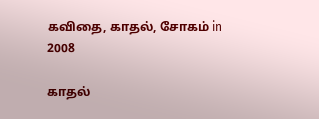கவிதை, காதல், சோகம் in 2008

காதல்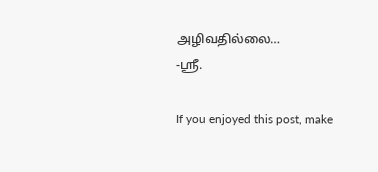அழிவதில்லை…
-ஸ்ரீ.

If you enjoyed this post, make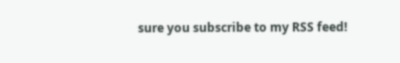sure you subscribe to my RSS feed!